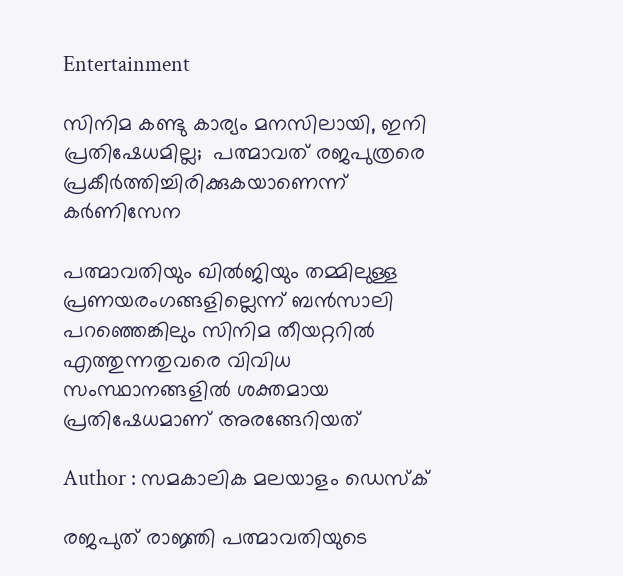Entertainment

സിനിമ കണ്ടു കാര്യം മനസിലായി, ഇനി പ്രതിഷേധമില്ല;  പത്മാവത് രജപുത്രരെ പ്രകീര്‍ത്തിച്ചിരിക്കുകയാണെന്ന് കര്‍ണിസേന

പത്മാവതിയും ഖില്‍ജിയും തമ്മിലുള്ള പ്രണയരംഗങ്ങളില്ലെന്ന് ബന്‍സാലി പറഞ്ഞെങ്കിലും സിനിമ തീയറ്ററില്‍ എത്തുന്നതുവരെ വിവിധ സംസ്ഥാനങ്ങളില്‍ ശക്തമായ പ്രതിഷേധമാണ് അരങ്ങേറിയത്

Author : സമകാലിക മലയാളം ഡെസ്ക്

രജപുത് രാജ്ഞി പത്മാവതിയുടെ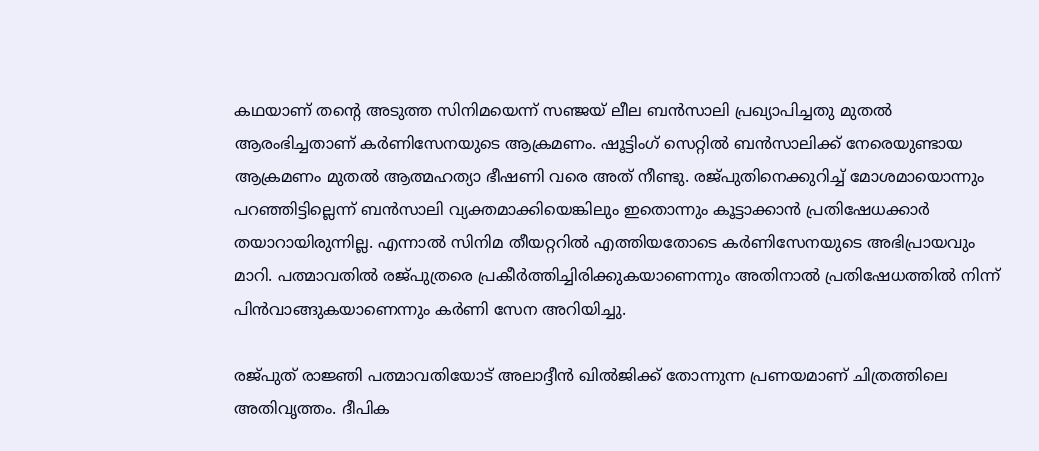കഥയാണ് തന്റെ അടുത്ത സിനിമയെന്ന് സഞ്ജയ് ലീല ബന്‍സാലി പ്രഖ്യാപിച്ചതു മുതല്‍ ആരംഭിച്ചതാണ് കര്‍ണിസേനയുടെ ആക്രമണം. ഷൂട്ടിംഗ് സെറ്റില്‍ ബന്‍സാലിക്ക് നേരെയുണ്ടായ ആക്രമണം മുതല്‍ ആത്മഹത്യാ ഭീഷണി വരെ അത് നീണ്ടു. രജ്പുതിനെക്കുറിച്ച് മോശമായൊന്നും പറഞ്ഞിട്ടില്ലെന്ന് ബന്‍സാലി വ്യക്തമാക്കിയെങ്കിലും ഇതൊന്നും കൂട്ടാക്കാന്‍ പ്രതിഷേധക്കാര്‍ തയാറായിരുന്നില്ല. എന്നാല്‍ സിനിമ തീയറ്ററില്‍ എത്തിയതോടെ കര്‍ണിസേനയുടെ അഭിപ്രായവും മാറി. പത്മാവതില്‍ രജ്പുത്രരെ പ്രകീര്‍ത്തിച്ചിരിക്കുകയാണെന്നും അതിനാല്‍ പ്രതിഷേധത്തില്‍ നിന്ന് പിന്‍വാങ്ങുകയാണെന്നും കര്‍ണി സേന അറിയിച്ചു.

രജ്പുത് രാജ്ഞി പത്മാവതിയോട് അലാദ്ദീന്‍ ഖില്‍ജിക്ക് തോന്നുന്ന പ്രണയമാണ് ചിത്രത്തിലെ അതിവൃത്തം. ദീപിക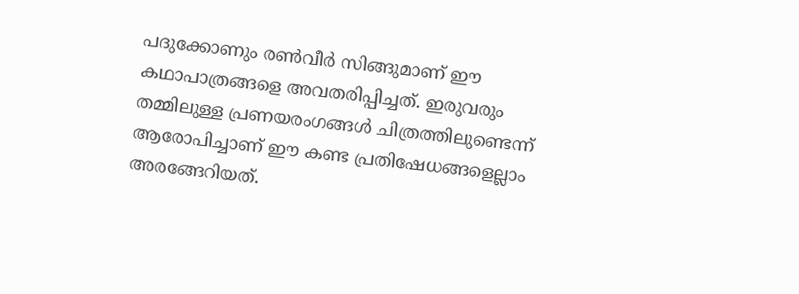പദുക്കോണും രണ്‍വീര്‍ സിങ്ങുമാണ് ഈ കഥാപാത്രങ്ങളെ അവതരിപ്പിച്ചത്. ഇരുവരും തമ്മിലുള്ള പ്രണയരംഗങ്ങള്‍ ചിത്രത്തിലുണ്ടെന്ന് ആരോപിച്ചാണ് ഈ കണ്ട പ്രതിഷേധങ്ങളെല്ലാം അരങ്ങേറിയത്.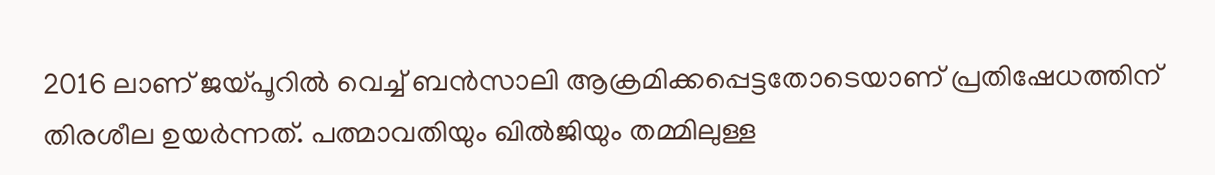2016 ലാണ് ജയ്പൂറില്‍ വെച്ച് ബന്‍സാലി ആക്രമിക്കപ്പെട്ടതോടെയാണ് പ്രതിഷേധത്തിന് തിരശീല ഉയര്‍ന്നത്. പത്മാവതിയും ഖില്‍ജിയും തമ്മിലുള്ള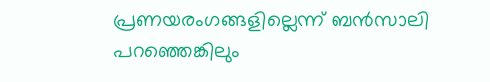പ്രണയരംഗങ്ങളില്ലെന്ന് ബന്‍സാലി പറഞ്ഞെങ്കിലും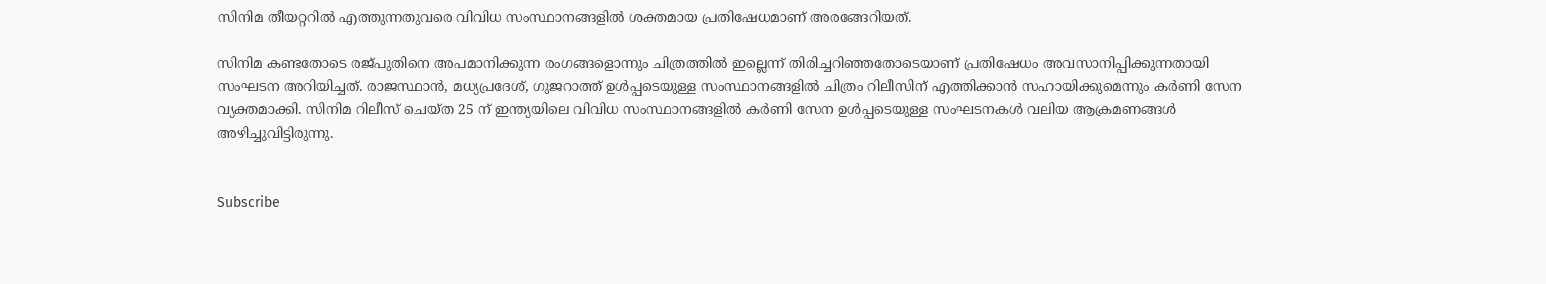സിനിമ തീയറ്ററില്‍ എത്തുന്നതുവരെ വിവിധ സംസ്ഥാനങ്ങളില്‍ ശക്തമായ പ്രതിഷേധമാണ് അരങ്ങേറിയത്.

സിനിമ കണ്ടതോടെ രജ്പുതിനെ അപമാനിക്കുന്ന രംഗങ്ങളൊന്നും ചിത്രത്തില്‍ ഇല്ലെന്ന് തിരിച്ചറിഞ്ഞതോടെയാണ് പ്രതിഷേധം അവസാനിപ്പിക്കുന്നതായി സംഘടന അറിയിച്ചത്. രാജസ്ഥാന്‍, മധ്യപ്രദേശ്, ഗുജറാത്ത് ഉള്‍പ്പടെയുള്ള സംസ്ഥാനങ്ങളില്‍ ചിത്രം റിലീസിന് എത്തിക്കാന്‍ സഹായിക്കുമെന്നും കര്‍ണി സേന വ്യക്തമാക്കി. സിനിമ റിലീസ് ചെയ്ത 25 ന് ഇന്ത്യയിലെ വിവിധ സംസ്ഥാനങ്ങളില്‍ കര്‍ണി സേന ഉള്‍പ്പടെയുള്ള സംഘടനകള്‍ വലിയ ആക്രമണങ്ങള്‍ അഴിച്ചുവിട്ടിരുന്നു.


Subscribe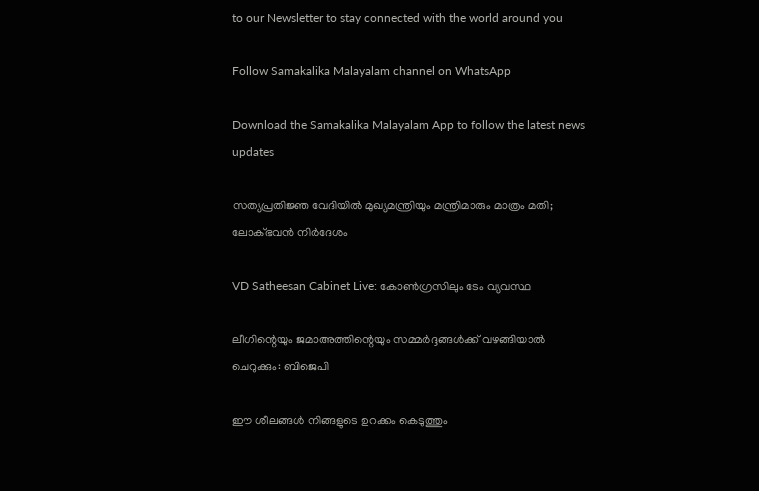to our Newsletter to stay connected with the world around you

Follow Samakalika Malayalam channel on WhatsApp

Download the Samakalika Malayalam App to follow the latest news updates

സത്യപ്രതിജ്ഞ വേദിയില്‍ മുഖ്യമന്ത്രിയും മന്ത്രിമാരും മാത്രം മതി; ലോക്ഭവന്‍ നിര്‍ദേശം

VD Satheesan Cabinet Live: കോണ്‍ഗ്രസിലും ടേം വ്യവസ്ഥ

ലീഗിന്റെയും ജമാഅത്തിന്റെയും സമ്മർദ്ദങ്ങൾക്ക് വഴങ്ങിയാൽ ചെറുക്കും: ബിജെപി

ഈ ശീലങ്ങൾ നിങ്ങളുടെ ഉറക്കം കെടുത്തും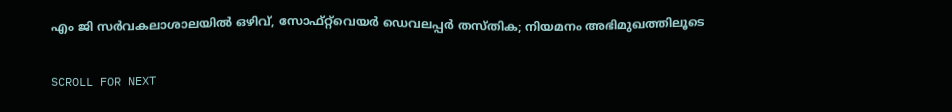എം ജി സർവകലാശാലയിൽ ഒഴിവ്, സോഫ്റ്റ്‌വെയർ ഡെവലപ്പർ തസ്തിക; നിയമനം അഭിമുഖത്തിലൂടെ

SCROLL FOR NEXT